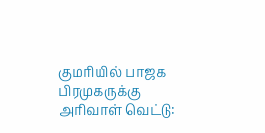குமரியில் பாஜக பிரமுகருக்கு அரிவாள் வெட்டு: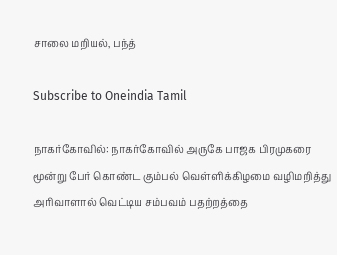சாலை மறியல், பந்த்

Subscribe to Oneindia Tamil

நாகர்கோவில்: நாகர்கோவில் அருகே பாஜக பிரமுகரை மூன்று பேர் கொண்ட கும்பல் வெள்ளிக்கிழமை வழிமறித்து அரிவாளால் வெட்டிய சம்பவம் பதற்றத்தை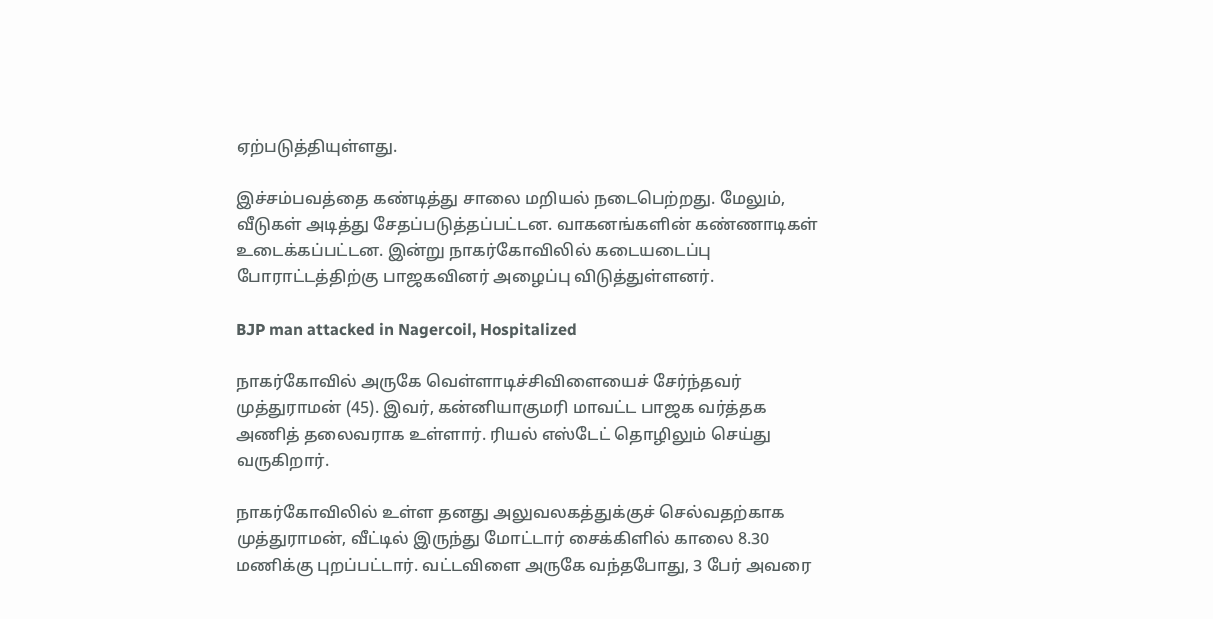ஏற்படுத்தியுள்ளது.

இச்சம்பவத்தை கண்டித்து சாலை மறியல் நடைபெற்றது. மேலும், வீடுகள் அடித்து சேதப்படுத்தப்பட்டன. வாகனங்களின் கண்ணாடிகள் உடைக்கப்பட்டன. இன்று நாகர்கோவிலில் கடையடைப்பு போராட்டத்திற்கு பாஜகவினர் அழைப்பு விடுத்துள்ளனர்.

BJP man attacked in Nagercoil, Hospitalized

நாகர்கோவில் அருகே வெள்ளாடிச்சிவிளையைச் சேர்ந்தவர் முத்துராமன் (45). இவர், கன்னியாகுமரி மாவட்ட பாஜக வர்த்தக அணித் தலைவராக உள்ளார். ரியல் எஸ்டேட் தொழிலும் செய்து வருகிறார்.

நாகர்கோவிலில் உள்ள தனது அலுவலகத்துக்குச் செல்வதற்காக முத்துராமன், வீட்டில் இருந்து மோட்டார் சைக்கிளில் காலை 8.30 மணிக்கு புறப்பட்டார். வட்டவிளை அருகே வந்தபோது, 3 பேர் அவரை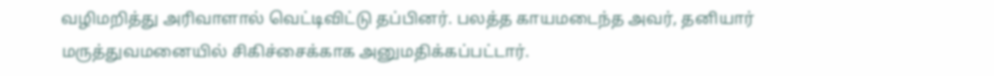வழிமறித்து அரிவாளால் வெட்டிவிட்டு தப்பினர். பலத்த காயமடைந்த அவர், தனியார் மருத்துவமனையில் சிகிச்சைக்காக அனுமதிக்கப்பட்டார்.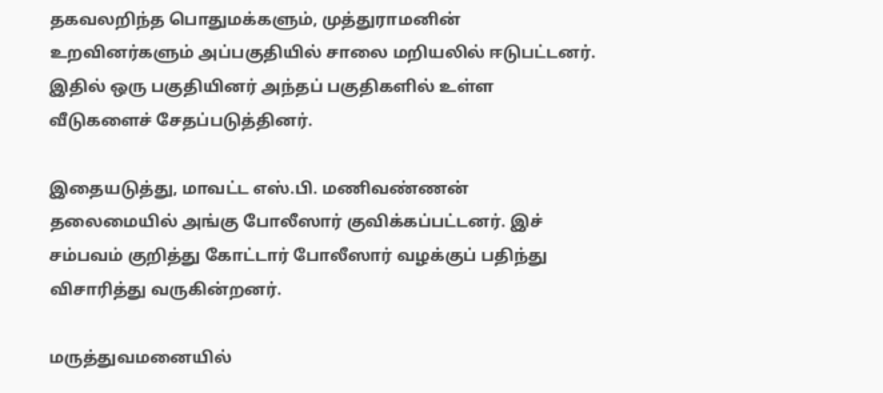தகவலறிந்த பொதுமக்களும், முத்துராமனின் உறவினர்களும் அப்பகுதியில் சாலை மறியலில் ஈடுபட்டனர். இதில் ஒரு பகுதியினர் அந்தப் பகுதிகளில் உள்ள வீடுகளைச் சேதப்படுத்தினர்.

இதையடுத்து, மாவட்ட எஸ்.பி. மணிவண்ணன் தலைமையில் அங்கு போலீஸார் குவிக்கப்பட்டனர். இச் சம்பவம் குறித்து கோட்டார் போலீஸார் வழக்குப் பதிந்து விசாரித்து வருகின்றனர்.

மருத்துவமனையில்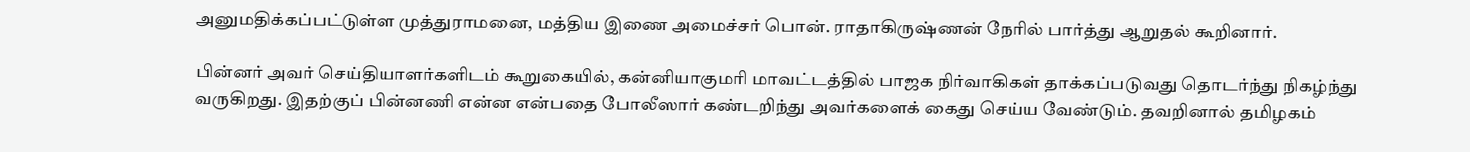அனுமதிக்கப்பட்டுள்ள முத்துராமனை, மத்திய இணை அமைச்சர் பொன். ராதாகிருஷ்ணன் நேரில் பார்த்து ஆறுதல் கூறினார்.

பின்னர் அவர் செய்தியாளர்களிடம் கூறுகையில், கன்னியாகுமரி மாவட்டத்தில் பாஜக நிர்வாகிகள் தாக்கப்படுவது தொடர்ந்து நிகழ்ந்து வருகிறது. இதற்குப் பின்னணி என்ன என்பதை போலீஸார் கண்டறிந்து அவர்களைக் கைது செய்ய வேண்டும். தவறினால் தமிழகம்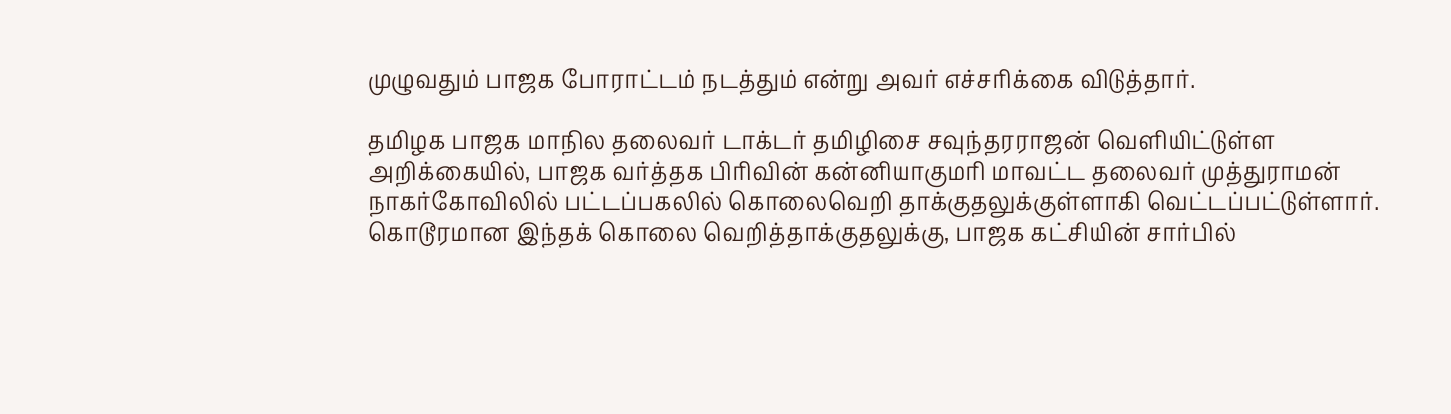முழுவதும் பாஜக போராட்டம் நடத்தும் என்று அவர் எச்சரிக்கை விடுத்தார்.

தமிழக பாஜக மாநில தலைவர் டாக்டர் தமிழிசை சவுந்தரராஜன் வெளியிட்டுள்ள அறிக்கையில், பாஜக வர்த்தக பிரிவின் கன்னியாகுமரி மாவட்ட தலைவர் முத்துராமன் நாகர்கோவிலில் பட்டப்பகலில் கொலைவெறி தாக்குதலுக்குள்ளாகி வெட்டப்பட்டுள்ளார். கொடூரமான இந்தக் கொலை வெறித்தாக்குதலுக்கு, பாஜக கட்சியின் சார்பில்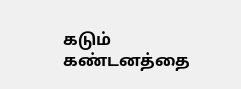கடும் கண்டனத்தை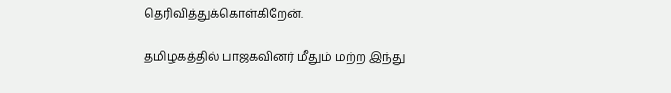தெரிவித்துக்கொள்கிறேன்.

தமிழகத்தில் பாஜகவினர் மீதும் மற்ற இந்து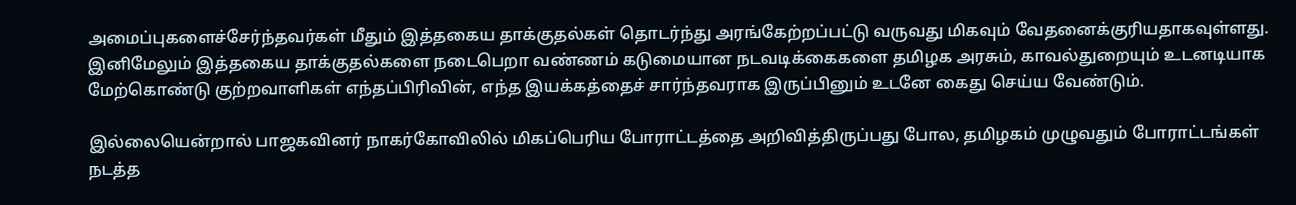அமைப்புகளைச்சேர்ந்தவர்கள் மீதும் இத்தகைய தாக்குதல்கள் தொடர்ந்து அரங்கேற்றப்பட்டு வருவது மிகவும் வேதனைக்குரியதாகவுள்ளது. இனிமேலும் இத்தகைய தாக்குதல்களை நடைபெறா வண்ணம் கடுமையான நடவடிக்கைகளை தமிழக அரசும், காவல்துறையும் உடனடியாக மேற்கொண்டு குற்றவாளிகள் எந்தப்பிரிவின், எந்த இயக்கத்தைச் சார்ந்தவராக இருப்பினும் உடனே கைது செய்ய வேண்டும்.

இல்லையென்றால் பாஜகவினர் நாகர்கோவிலில் மிகப்பெரிய போராட்டத்தை அறிவித்திருப்பது போல, தமிழகம் முழுவதும் போராட்டங்கள் நடத்த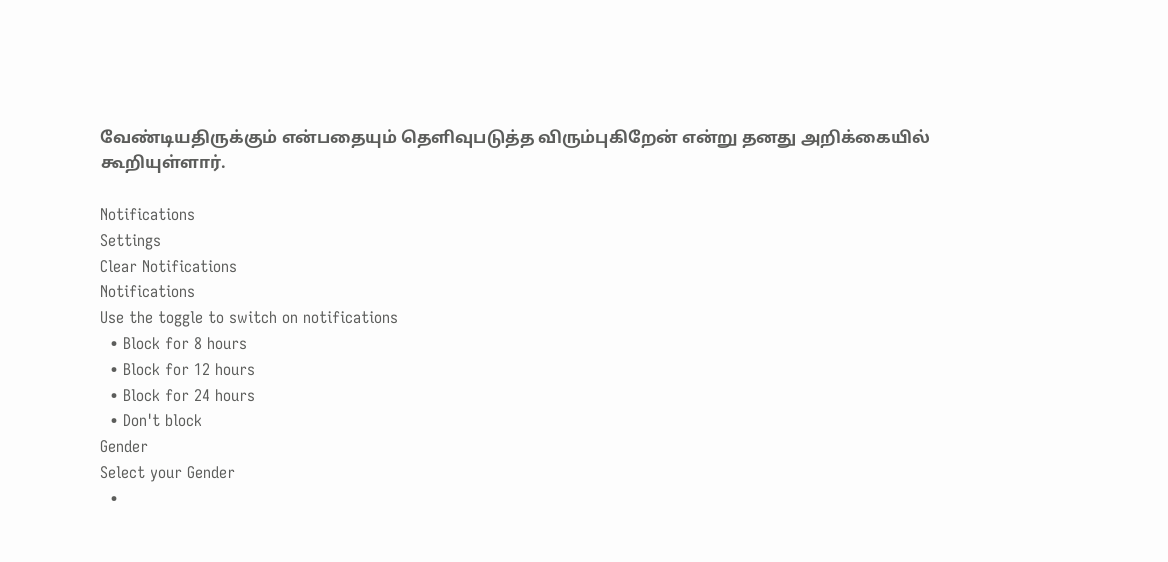வேண்டியதிருக்கும் என்பதையும் தெளிவுபடுத்த விரும்புகிறேன் என்று தனது அறிக்கையில் கூறியுள்ளார்.

Notifications
Settings
Clear Notifications
Notifications
Use the toggle to switch on notifications
  • Block for 8 hours
  • Block for 12 hours
  • Block for 24 hours
  • Don't block
Gender
Select your Gender
  •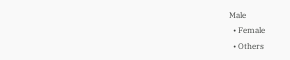Male
  • Female
  • Others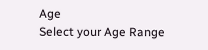Age
Select your Age Range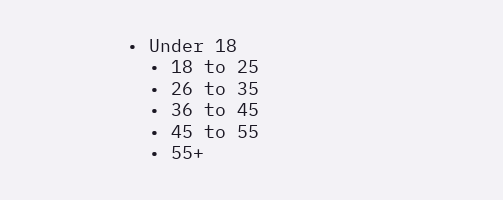• Under 18
  • 18 to 25
  • 26 to 35
  • 36 to 45
  • 45 to 55
  • 55+